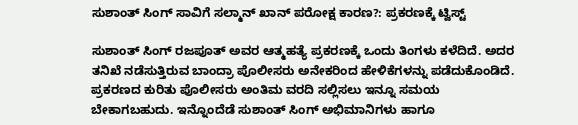ಸುಶಾಂತ್ ಸಿಂಗ್ ಸಾವಿಗೆ ಸಲ್ಮಾನ್ ಖಾನ್ ಪರೋಕ್ಷ ಕಾರಣ?: ಪ್ರಕರಣಕ್ಕೆ ಟ್ವಿಸ್ಟ್

ಸುಶಾಂತ್ ಸಿಂಗ್ ರಜಪೂತ್ ಅವರ ಆತ್ಮಹತ್ಯೆ ಪ್ರಕರಣಕ್ಕೆ ಒಂದು ತಿಂಗಳು ಕಳೆದಿದೆ. ಅದರ ತನಿಖೆ ನಡೆಸುತ್ತಿರುವ ಬಾಂದ್ರಾ ಪೊಲೀಸರು ಅನೇಕರಿಂದ ಹೇಳಿಕೆಗಳನ್ನು ಪಡೆದುಕೊಂಡಿದೆ. ಪ್ರಕರಣದ ಕುರಿತು ಪೊಲೀಸರು ಅಂತಿಮ ವರದಿ ಸಲ್ಲಿಸಲು ಇನ್ನೂ ಸಮಯ ಬೇಕಾಗಬಹುದು. ಇನ್ನೊಂದೆಡೆ ಸುಶಾಂತ್ ಸಿಂಗ್ ಅಭಿಮಾನಿಗಳು ಹಾಗೂ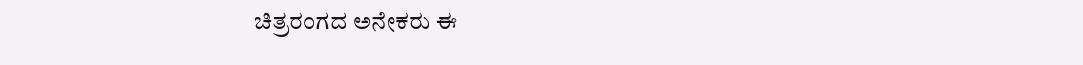ಚಿತ್ರರಂಗದ ಅನೇಕರು ಈ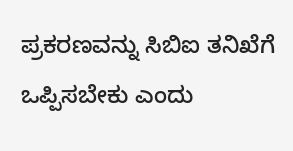ಪ್ರಕರಣವನ್ನು ಸಿಬಿಐ ತನಿಖೆಗೆ ಒಪ್ಪಿಸಬೇಕು ಎಂದು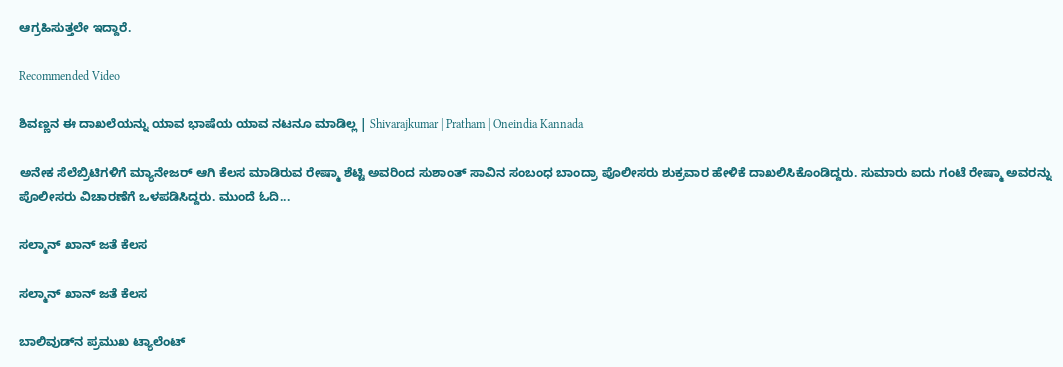ಆಗ್ರಹಿಸುತ್ತಲೇ ಇದ್ದಾರೆ.

Recommended Video

ಶಿವಣ್ಣನ ಈ ದಾಖಲೆಯನ್ನು ಯಾವ ಭಾಷೆಯ ಯಾವ ನಟನೂ ಮಾಡಿಲ್ಲ | Shivarajkumar | Pratham | Oneindia Kannada

ಅನೇಕ ಸೆಲೆಬ್ರಿಟಿಗಳಿಗೆ ಮ್ಯಾನೇಜರ್ ಆಗಿ ಕೆಲಸ ಮಾಡಿರುವ ರೇಷ್ಮಾ ಶೆಟ್ಟಿ ಅವರಿಂದ ಸುಶಾಂತ್ ಸಾವಿನ ಸಂಬಂಧ ಬಾಂದ್ರಾ ಪೊಲೀಸರು ಶುಕ್ರವಾರ ಹೇಳಿಕೆ ದಾಖಲಿಸಿಕೊಂಡಿದ್ದರು. ಸುಮಾರು ಐದು ಗಂಟೆ ರೇಷ್ಮಾ ಅವರನ್ನು ಪೊಲೀಸರು ವಿಚಾರಣೆಗೆ ಒಳಪಡಿಸಿದ್ದರು. ಮುಂದೆ ಓದಿ...

ಸಲ್ಮಾನ್ ಖಾನ್ ಜತೆ ಕೆಲಸ

ಸಲ್ಮಾನ್ ಖಾನ್ ಜತೆ ಕೆಲಸ

ಬಾಲಿವುಡ್‌ನ ಪ್ರಮುಖ ಟ್ಯಾಲೆಂಟ್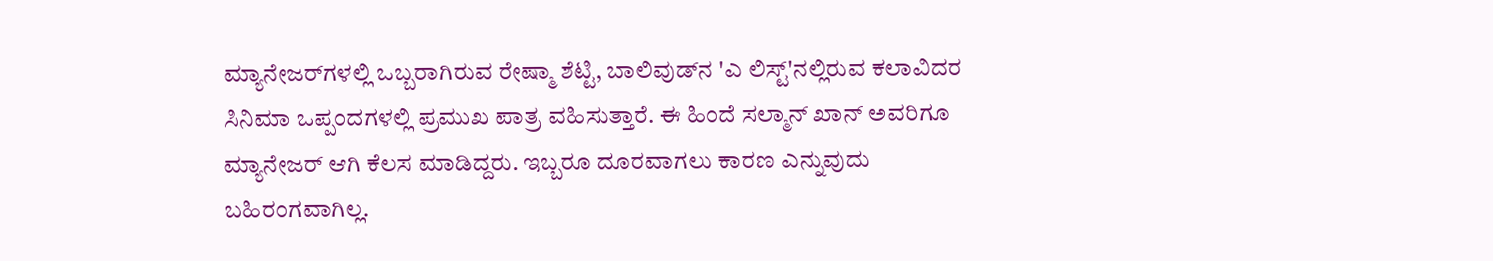ಮ್ಯಾನೇಜರ್‌ಗಳಲ್ಲಿ ಒಬ್ಬರಾಗಿರುವ ರೇಷ್ಮಾ ಶೆಟ್ಟಿ, ಬಾಲಿವುಡ್‌ನ 'ಎ ಲಿಸ್ಟ್‌'ನಲ್ಲಿರುವ ಕಲಾವಿದರ ಸಿನಿಮಾ ಒಪ್ಪಂದಗಳಲ್ಲಿ ಪ್ರಮುಖ ಪಾತ್ರ ವಹಿಸುತ್ತಾರೆ. ಈ ಹಿಂದೆ ಸಲ್ಮಾನ್ ಖಾನ್ ಅವರಿಗೂ ಮ್ಯಾನೇಜರ್ ಆಗಿ ಕೆಲಸ ಮಾಡಿದ್ದರು. ಇಬ್ಬರೂ ದೂರವಾಗಲು ಕಾರಣ ಎನ್ನುವುದು ಬಹಿರಂಗವಾಗಿಲ್ಲ.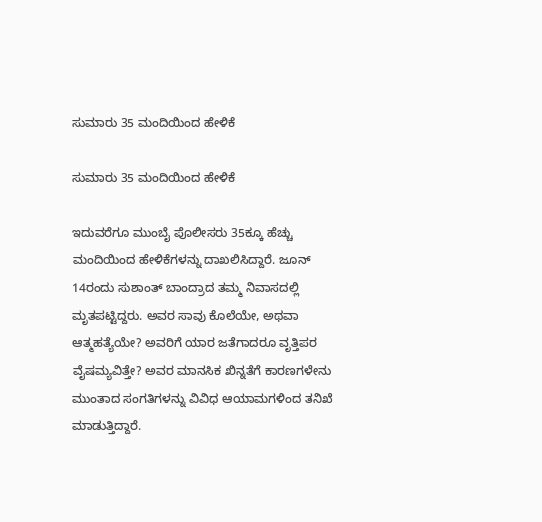ಸುಮಾರು 35 ಮಂದಿಯಿಂದ ಹೇಳಿಕೆ

ಸುಮಾರು 35 ಮಂದಿಯಿಂದ ಹೇಳಿಕೆ

ಇದುವರೆಗೂ ಮುಂಬೈ ಪೊಲೀಸರು 35ಕ್ಕೂ ಹೆಚ್ಚು ಮಂದಿಯಿಂದ ಹೇಳಿಕೆಗಳನ್ನು ದಾಖಲಿಸಿದ್ದಾರೆ. ಜೂನ್ 14ರಂದು ಸುಶಾಂತ್ ಬಾಂದ್ರಾದ ತಮ್ಮ ನಿವಾಸದಲ್ಲಿ ಮೃತಪಟ್ಟಿದ್ದರು. ಅವರ ಸಾವು ಕೊಲೆಯೇ, ಅಥವಾ ಆತ್ಮಹತ್ಯೆಯೇ? ಅವರಿಗೆ ಯಾರ ಜತೆಗಾದರೂ ವೃತ್ತಿಪರ ವೈಷಮ್ಯವಿತ್ತೇ? ಅವರ ಮಾನಸಿಕ ಖಿನ್ನತೆಗೆ ಕಾರಣಗಳೇನು ಮುಂತಾದ ಸಂಗತಿಗಳನ್ನು ವಿವಿಧ ಆಯಾಮಗಳಿಂದ ತನಿಖೆ ಮಾಡುತ್ತಿದ್ದಾರೆ.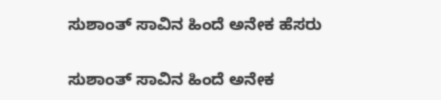ಸುಶಾಂತ್ ಸಾವಿನ ಹಿಂದೆ ಅನೇಕ ಹೆಸರು

ಸುಶಾಂತ್ ಸಾವಿನ ಹಿಂದೆ ಅನೇಕ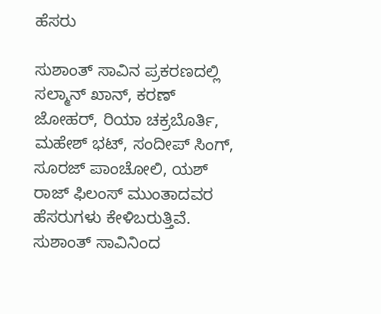ಹೆಸರು

ಸುಶಾಂತ್ ಸಾವಿನ ಪ್ರಕರಣದಲ್ಲಿ ಸಲ್ಮಾನ್ ಖಾನ್, ಕರಣ್ ಜೋಹರ್, ರಿಯಾ ಚಕ್ರಬೊರ್ತಿ, ಮಹೇಶ್ ಭಟ್, ಸಂದೀಪ್ ಸಿಂಗ್, ಸೂರಜ್ ಪಾಂಚೋಲಿ, ಯಶ್ ರಾಜ್ ಫಿಲಂಸ್ ಮುಂತಾದವರ ಹೆಸರುಗಳು ಕೇಳಿಬರುತ್ತಿವೆ. ಸುಶಾಂತ್ ಸಾವಿನಿಂದ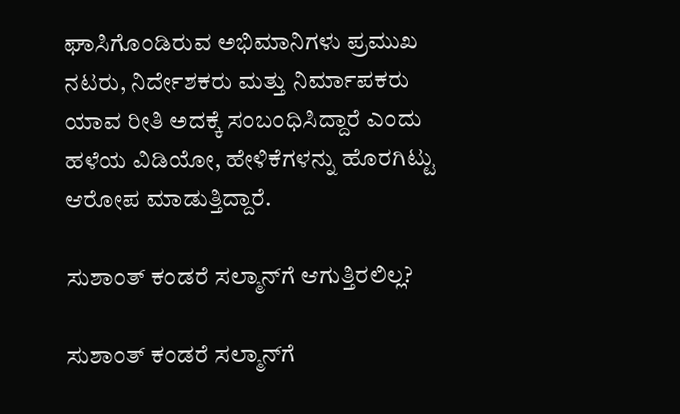ಘಾಸಿಗೊಂಡಿರುವ ಅಭಿಮಾನಿಗಳು ಪ್ರಮುಖ ನಟರು, ನಿರ್ದೇಶಕರು ಮತ್ತು ನಿರ್ಮಾಪಕರು ಯಾವ ರೀತಿ ಅದಕ್ಕೆ ಸಂಬಂಧಿಸಿದ್ದಾರೆ ಎಂದು ಹಳೆಯ ವಿಡಿಯೋ, ಹೇಳಿಕೆಗಳನ್ನು ಹೊರಗಿಟ್ಟು ಆರೋಪ ಮಾಡುತ್ತಿದ್ದಾರೆ.

ಸುಶಾಂತ್ ಕಂಡರೆ ಸಲ್ಮಾನ್‌ಗೆ ಆಗುತ್ತಿರಲಿಲ್ಲ?

ಸುಶಾಂತ್ ಕಂಡರೆ ಸಲ್ಮಾನ್‌ಗೆ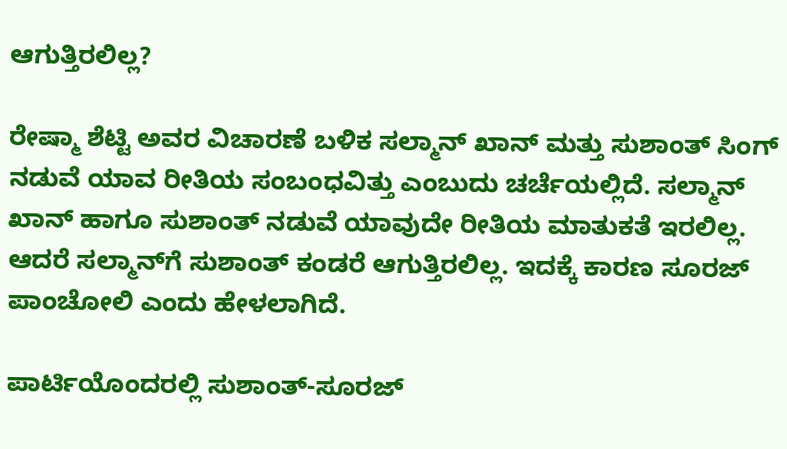ಆಗುತ್ತಿರಲಿಲ್ಲ?

ರೇಷ್ಮಾ ಶೆಟ್ಟಿ ಅವರ ವಿಚಾರಣೆ ಬಳಿಕ ಸಲ್ಮಾನ್ ಖಾನ್ ಮತ್ತು ಸುಶಾಂತ್ ಸಿಂಗ್ ನಡುವೆ ಯಾವ ರೀತಿಯ ಸಂಬಂಧವಿತ್ತು ಎಂಬುದು ಚರ್ಚೆಯಲ್ಲಿದೆ. ಸಲ್ಮಾನ್ ಖಾನ್ ಹಾಗೂ ಸುಶಾಂತ್ ನಡುವೆ ಯಾವುದೇ ರೀತಿಯ ಮಾತುಕತೆ ಇರಲಿಲ್ಲ. ಆದರೆ ಸಲ್ಮಾನ್‌ಗೆ ಸುಶಾಂತ್ ಕಂಡರೆ ಆಗುತ್ತಿರಲಿಲ್ಲ. ಇದಕ್ಕೆ ಕಾರಣ ಸೂರಜ್ ಪಾಂಚೋಲಿ ಎಂದು ಹೇಳಲಾಗಿದೆ.

ಪಾರ್ಟಿಯೊಂದರಲ್ಲಿ ಸುಶಾಂತ್-ಸೂರಜ್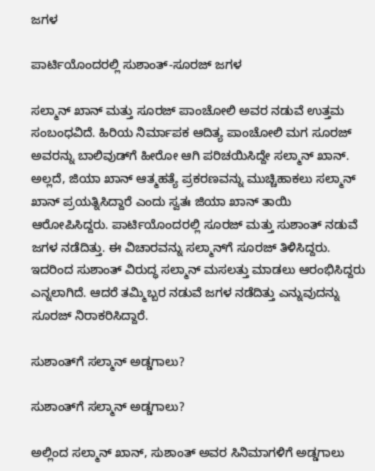ಜಗಳ

ಪಾರ್ಟಿಯೊಂದರಲ್ಲಿ ಸುಶಾಂತ್-ಸೂರಜ್ ಜಗಳ

ಸಲ್ಮಾನ್ ಖಾನ್ ಮತ್ತು ಸೂರಜ್ ಪಾಂಚೋಲಿ ಅವರ ನಡುವೆ ಉತ್ತಮ ಸಂಬಂಧವಿದೆ. ಹಿರಿಯ ನಿರ್ಮಾಪಕ ಆದಿತ್ಯ ಪಾಂಚೋಲಿ ಮಗ ಸೂರಜ್ ಅವರನ್ನು ಬಾಲಿವುಡ್‌ಗೆ ಹೀರೋ ಆಗಿ ಪರಿಚಯಿಸಿದ್ದೇ ಸಲ್ಮಾನ್ ಖಾನ್. ಅಲ್ಲದೆ, ಜಿಯಾ ಖಾನ್ ಆತ್ಮಹತ್ಯೆ ಪ್ರಕರಣವನ್ನು ಮುಚ್ಚಿಹಾಕಲು ಸಲ್ಮಾನ್ ಖಾನ್ ಪ್ರಯತ್ನಿಸಿದ್ದಾರೆ ಎಂದು ಸ್ವತಃ ಜಿಯಾ ಖಾನ್ ತಾಯಿ ಆರೋಪಿಸಿದ್ದರು. ಪಾರ್ಟಿಯೊಂದರಲ್ಲಿ ಸೂರಜ್ ಮತ್ತು ಸುಶಾಂತ್ ನಡುವೆ ಜಗಳ ನಡೆದಿತ್ತು. ಈ ವಿಚಾರವನ್ನು ಸಲ್ಮಾನ್‌ಗೆ ಸೂರಜ್ ತಿಳಿಸಿದ್ದರು. ಇದರಿಂದ ಸುಶಾಂತ್ ವಿರುದ್ಧ ಸಲ್ಮಾನ್ ಮಸಲತ್ತು ಮಾಡಲು ಆರಂಭಿಸಿದ್ದರು ಎನ್ನಲಾಗಿದೆ. ಆದರೆ ತಮ್ಮಿಬ್ಬರ ನಡುವೆ ಜಗಳ ನಡೆದಿತ್ತು ಎನ್ನುವುದನ್ನು ಸೂರಜ್ ನಿರಾಕರಿಸಿದ್ದಾರೆ.

ಸುಶಾಂತ್‌ಗೆ ಸಲ್ಮಾನ್ ಅಡ್ಡಗಾಲು?

ಸುಶಾಂತ್‌ಗೆ ಸಲ್ಮಾನ್ ಅಡ್ಡಗಾಲು?

ಅಲ್ಲಿಂದ ಸಲ್ಮಾನ್ ಖಾನ್, ಸುಶಾಂತ್ ಅವರ ಸಿನಿಮಾಗಳಿಗೆ ಅಡ್ಡಗಾಲು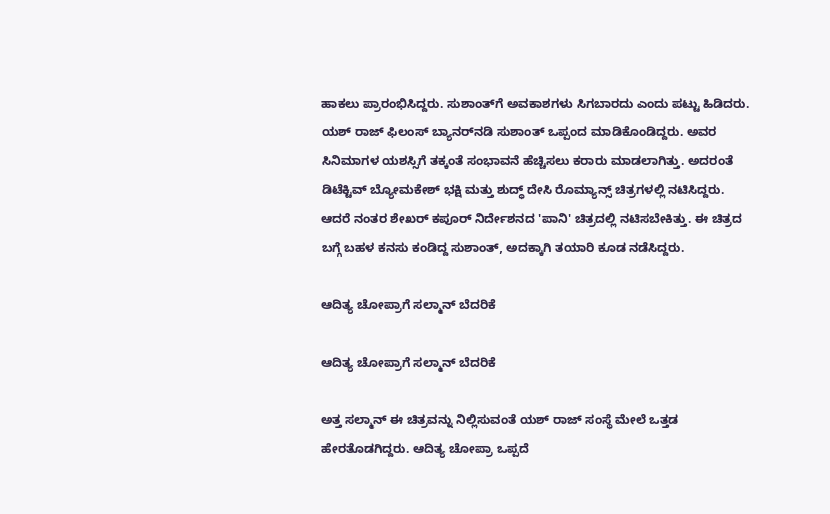ಹಾಕಲು ಪ್ರಾರಂಭಿಸಿದ್ದರು. ಸುಶಾಂತ್‌ಗೆ ಅವಕಾಶಗಳು ಸಿಗಬಾರದು ಎಂದು ಪಟ್ಟು ಹಿಡಿದರು. ಯಶ್ ರಾಜ್ ಫಿಲಂಸ್ ಬ್ಯಾನರ್‌ನಡಿ ಸುಶಾಂತ್ ಒಪ್ಪಂದ ಮಾಡಿಕೊಂಡಿದ್ದರು. ಅವರ ಸಿನಿಮಾಗಳ ಯಶಸ್ಸಿಗೆ ತಕ್ಕಂತೆ ಸಂಭಾವನೆ ಹೆಚ್ಚಿಸಲು ಕರಾರು ಮಾಡಲಾಗಿತ್ತು. ಅದರಂತೆ ಡಿಟೆಕ್ಟಿವ್ ಬ್ಯೋಮಕೇಶ್ ಭಕ್ಷಿ ಮತ್ತು ಶುದ್ಧ್ ದೇಸಿ ರೊಮ್ಯಾನ್ಸ್ ಚಿತ್ರಗಳಲ್ಲಿ ನಟಿಸಿದ್ದರು. ಆದರೆ ನಂತರ ಶೇಖರ್ ಕಪೂರ್ ನಿರ್ದೇಶನದ 'ಪಾನಿ' ಚಿತ್ರದಲ್ಲಿ ನಟಿಸಬೇಕಿತ್ತು. ಈ ಚಿತ್ರದ ಬಗ್ಗೆ ಬಹಳ ಕನಸು ಕಂಡಿದ್ದ ಸುಶಾಂತ್, ಅದಕ್ಕಾಗಿ ತಯಾರಿ ಕೂಡ ನಡೆಸಿದ್ದರು.

ಆದಿತ್ಯ ಚೋಪ್ರಾಗೆ ಸಲ್ಮಾನ್ ಬೆದರಿಕೆ

ಆದಿತ್ಯ ಚೋಪ್ರಾಗೆ ಸಲ್ಮಾನ್ ಬೆದರಿಕೆ

ಅತ್ತ ಸಲ್ಮಾನ್ ಈ ಚಿತ್ರವನ್ನು ನಿಲ್ಲಿಸುವಂತೆ ಯಶ್ ರಾಜ್ ಸಂಸ್ಥೆ ಮೇಲೆ ಒತ್ತಡ ಹೇರತೊಡಗಿದ್ದರು. ಆದಿತ್ಯ ಚೋಪ್ರಾ ಒಪ್ಪದೆ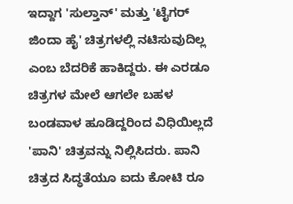ಇದ್ದಾಗ 'ಸುಲ್ತಾನ್' ಮತ್ತು 'ಟೈಗರ್ ಜಿಂದಾ ಹೈ' ಚಿತ್ರಗಳಲ್ಲಿ ನಟಿಸುವುದಿಲ್ಲ ಎಂಬ ಬೆದರಿಕೆ ಹಾಕಿದ್ದರು. ಈ ಎರಡೂ ಚಿತ್ರಗಳ ಮೇಲೆ ಆಗಲೇ ಬಹಳ ಬಂಡವಾಳ ಹೂಡಿದ್ದರಿಂದ ವಿಧಿಯಿಲ್ಲದೆ 'ಪಾನಿ' ಚಿತ್ರವನ್ನು ನಿಲ್ಲಿಸಿದರು. ಪಾನಿ ಚಿತ್ರದ ಸಿದ್ಧತೆಯೂ ಐದು ಕೋಟಿ ರೂ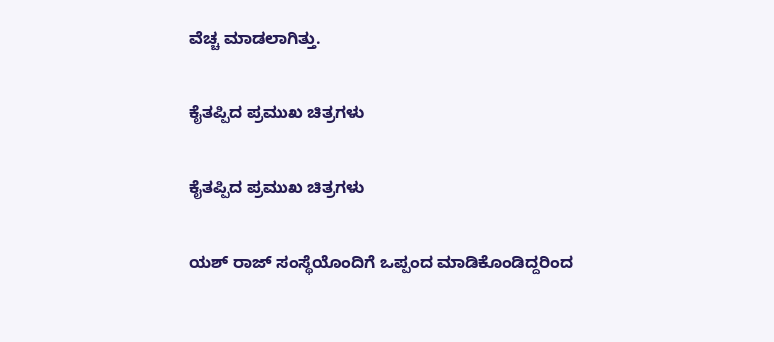ವೆಚ್ಚ ಮಾಡಲಾಗಿತ್ತು.

ಕೈತಪ್ಪಿದ ಪ್ರಮುಖ ಚಿತ್ರಗಳು

ಕೈತಪ್ಪಿದ ಪ್ರಮುಖ ಚಿತ್ರಗಳು

ಯಶ್ ರಾಜ್ ಸಂಸ್ಥೆಯೊಂದಿಗೆ ಒಪ್ಪಂದ ಮಾಡಿಕೊಂಡಿದ್ದರಿಂದ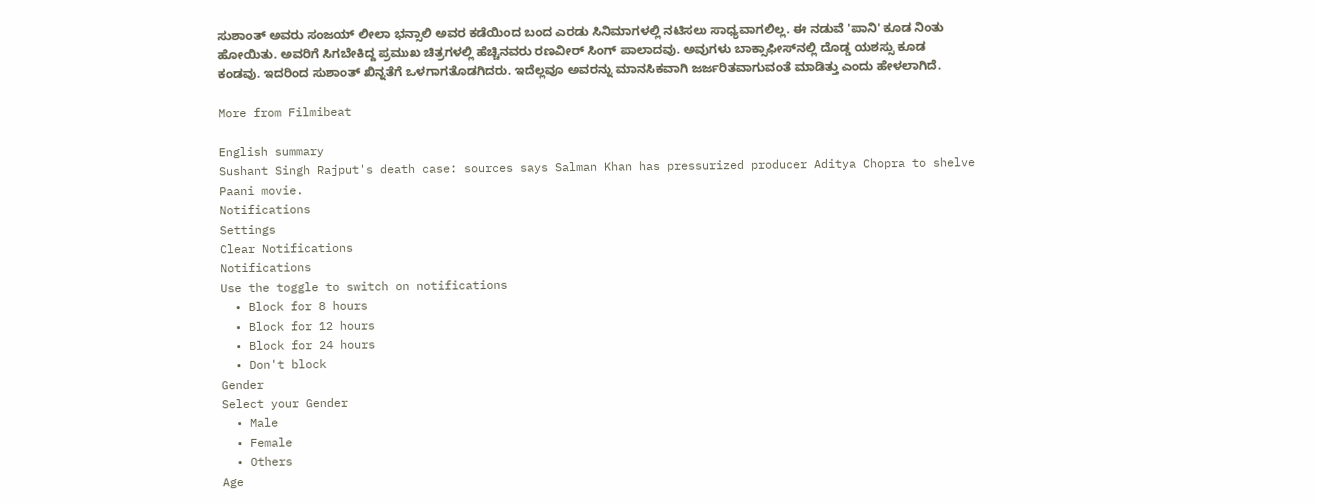ಸುಶಾಂತ್ ಅವರು ಸಂಜಯ್ ಲೀಲಾ ಭನ್ಸಾಲಿ ಅವರ ಕಡೆಯಿಂದ ಬಂದ ಎರಡು ಸಿನಿಮಾಗಳಲ್ಲಿ ನಟಿಸಲು ಸಾಧ್ಯವಾಗಲಿಲ್ಲ. ಈ ನಡುವೆ 'ಪಾನಿ' ಕೂಡ ನಿಂತು ಹೋಯಿತು. ಅವರಿಗೆ ಸಿಗಬೇಕಿದ್ದ ಪ್ರಮುಖ ಚಿತ್ರಗಳಲ್ಲಿ ಹೆಚ್ಚಿನವರು ರಣವೀರ್ ಸಿಂಗ್‌ ಪಾಲಾದವು. ಅವುಗಳು ಬಾಕ್ಸಾಫೀಸ್‌ನಲ್ಲಿ ದೊಡ್ಡ ಯಶಸ್ಸು ಕೂಡ ಕಂಡವು. ಇದರಿಂದ ಸುಶಾಂತ್ ಖಿನ್ನತೆಗೆ ಒಳಗಾಗತೊಡಗಿದರು. ಇದೆಲ್ಲವೂ ಅವರನ್ನು ಮಾನಸಿಕವಾಗಿ ಜರ್ಜರಿತವಾಗುವಂತೆ ಮಾಡಿತ್ತು ಎಂದು ಹೇಳಲಾಗಿದೆ.

More from Filmibeat

English summary
Sushant Singh Rajput's death case: sources says Salman Khan has pressurized producer Aditya Chopra to shelve Paani movie.
Notifications
Settings
Clear Notifications
Notifications
Use the toggle to switch on notifications
  • Block for 8 hours
  • Block for 12 hours
  • Block for 24 hours
  • Don't block
Gender
Select your Gender
  • Male
  • Female
  • Others
Age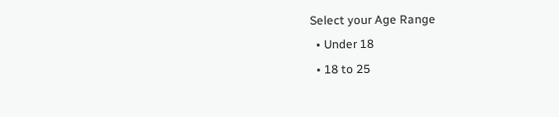Select your Age Range
  • Under 18
  • 18 to 25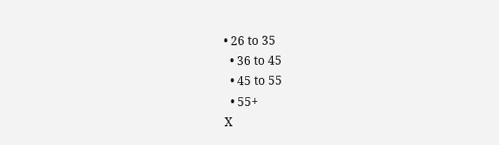• 26 to 35
  • 36 to 45
  • 45 to 55
  • 55+
X